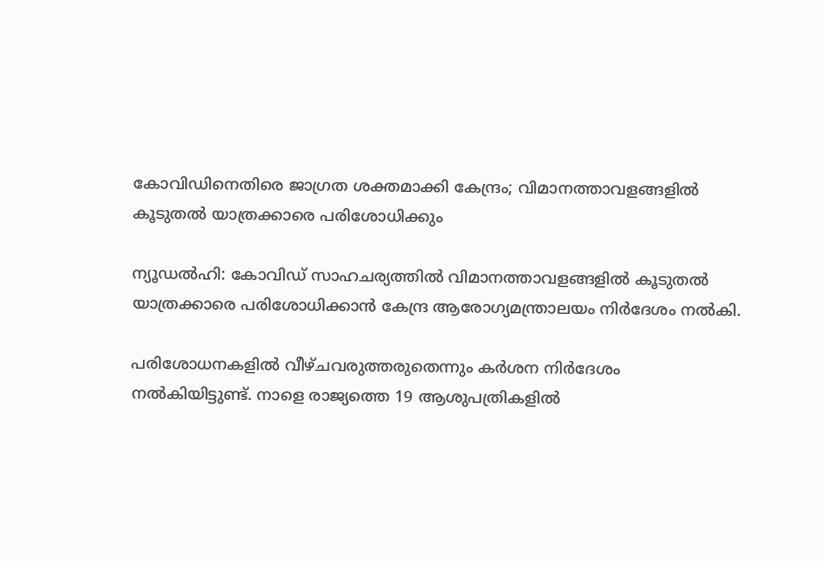കോവിഡിനെതിരെ ജാഗ്രത ശക്തമാക്കി കേന്ദ്രം; വിമാനത്താവളങ്ങളില്‍ കൂടുതല്‍ യാത്രക്കാരെ പരിശോധിക്കും

ന്യൂഡല്‍ഹി: കോവിഡ് സാഹചര്യത്തില്‍ വിമാനത്താവളങ്ങളില്‍ കൂടുതല്‍ യാത്രക്കാരെ പരിശോധിക്കാന്‍ കേന്ദ്ര ആരോഗ്യമന്ത്രാലയം നിര്‍ദേശം നല്‍കി.

പരിശോധനകളില്‍ വീഴ്ചവരുത്തരുതെന്നും കര്‍ശന നിര്‍ദേശം നല്‍കിയിട്ടുണ്ട്. നാളെ രാജ്യത്തെ 19 ആശുപത്രികളില്‍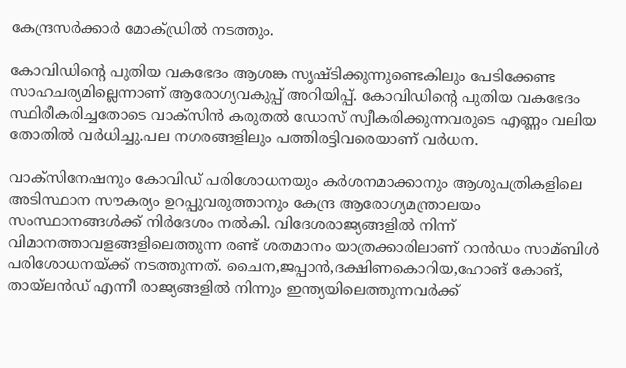കേന്ദ്രസര്‍ക്കാര്‍ മോക്ഡ്രില്‍ നടത്തും.

കോവിഡിന്‍റെ പുതിയ വകഭേദം ആശങ്ക സൃഷ്ടിക്കുന്നുണ്ടെകിലും പേടിക്കേണ്ട സാഹചര്യമില്ലെന്നാണ് ആരോഗ്യവകുപ്പ് അറിയിപ്പ്. കോവിഡിന്‍റെ പുതിയ വകഭേദം സ്ഥിരീകരിച്ചതോടെ വാക്‌സിന്‍ കരുതല്‍ ഡോസ് സ്വീകരിക്കുന്നവരുടെ എണ്ണം വലിയ തോതില്‍ വര്‍ധിച്ചു.പല നഗരങ്ങളിലും പത്തിരട്ടിവരെയാണ് വര്‍ധന.

വാക്‌സിനേഷനും കോവിഡ് പരിശോധനയും കര്‍ശനമാക്കാനും ആശുപത്രികളിലെ അടിസ്ഥാന സൗകര്യം ഉറപ്പുവരുത്താനും കേന്ദ്ര ആരോഗ്യമന്ത്രാലയം സംസ്ഥാനങ്ങള്‍ക്ക് നിര്‍ദേശം നല്‍കി. വിദേശരാജ്യങ്ങളില്‍ നിന്ന് വിമാനത്താവളങ്ങളിലെത്തുന്ന രണ്ട് ശതമാനം യാത്രക്കാരിലാണ് റാന്‍ഡം സാമ്ബിള്‍ പരിശോധനയ്ക്ക് നടത്തുന്നത്. ചൈന,ജപ്പാന്‍,ദക്ഷിണകൊറിയ,ഹോങ് കോങ്, തായ്ലന്‍ഡ് എന്നീ രാജ്യങ്ങളില്‍ നിന്നും ഇന്ത്യയിലെത്തുന്നവര്‍ക്ക്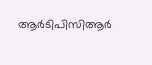ആര്‍ടിപിസിആര്‍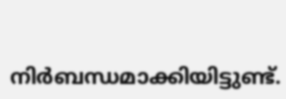നിര്‍ബന്ധമാക്കിയിട്ടുണ്ട്.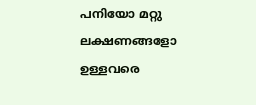പനിയോ മറ്റു ലക്ഷണങ്ങളോ ഉള്ളവരെ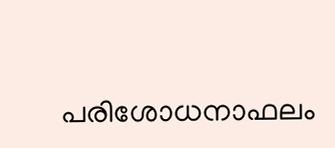പരിശോധനാഫലം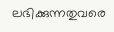ലഭിക്കുന്നതുവരെ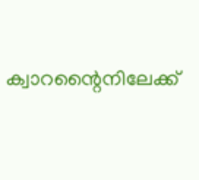ക്വാറന്റൈനിലേക്ക്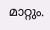മാറ്റും.